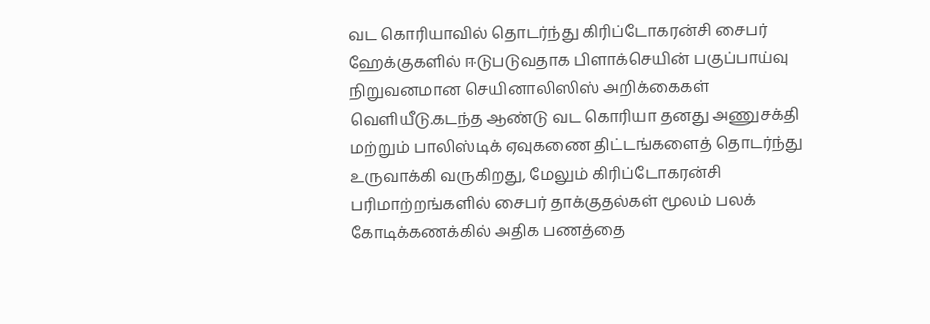வட கொரியாவில் தொடர்ந்து கிரிப்டோகரன்சி சைபர் ஹேக்குகளில் ஈடுபடுவதாக பிளாக்செயின் பகுப்பாய்வு நிறுவனமான செயினாலிஸிஸ் அறிக்கைகள் வெளியீடு.கடந்த ஆண்டு வட கொரியா தனது அணுசக்தி மற்றும் பாலிஸ்டிக் ஏவுகணை திட்டங்களைத் தொடர்ந்து உருவாக்கி வருகிறது, மேலும் கிரிப்டோகரன்சி பரிமாற்றங்களில் சைபர் தாக்குதல்கள் மூலம் பலக் கோடிக்கணக்கில் அதிக பணத்தை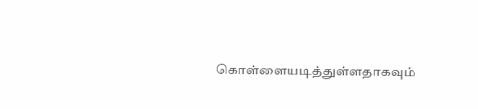கொள்ளையடித்துள்ளதாகவும்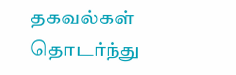தகவல்கள் தொடர்ந்து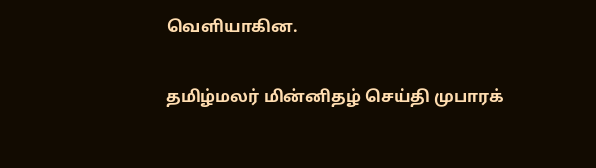வெளியாகின.

தமிழ்மலர் மின்னிதழ் செய்தி முபாரக்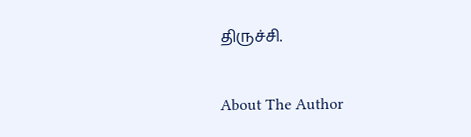திருச்சி.

About The Author